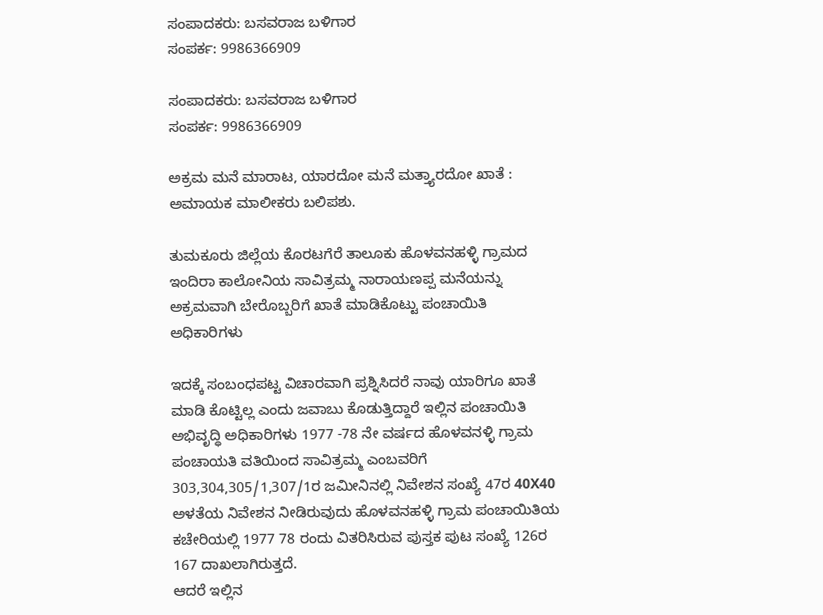ಸಂಪಾದಕರು: ಬಸವರಾಜ ಬಳಿಗಾರ
ಸಂಪರ್ಕ: 9986366909

ಸಂಪಾದಕರು: ಬಸವರಾಜ ಬಳಿಗಾರ
ಸಂಪರ್ಕ: 9986366909

ಅಕ್ರಮ ಮನೆ ಮಾರಾಟ, ಯಾರದೋ ಮನೆ ಮತ್ತ್ಯಾರದೋ ಖಾತೆ : ಅಮಾಯಕ ಮಾಲೀಕರು ಬಲಿಪಶು.

ತುಮಕೂರು ಜಿಲ್ಲೆಯ ಕೊರಟಗೆರೆ ತಾಲೂಕು ಹೊಳವನಹಳ್ಳಿ ಗ್ರಾಮದ ಇಂದಿರಾ ಕಾಲೋನಿಯ ಸಾವಿತ್ರಮ್ಮ ನಾರಾಯಣಪ್ಪ ಮನೆಯನ್ನು ಅಕ್ರಮವಾಗಿ ಬೇರೊಬ್ಬರಿಗೆ ಖಾತೆ ಮಾಡಿಕೊಟ್ಟು ಪಂಚಾಯಿತಿ ಅಧಿಕಾರಿಗಳು

ಇದಕ್ಕೆ ಸಂಬಂಧಪಟ್ಟ ವಿಚಾರವಾಗಿ ಪ್ರಶ್ನಿಸಿದರೆ ನಾವು ಯಾರಿಗೂ ಖಾತೆ ಮಾಡಿ ಕೊಟ್ಟಿಲ್ಲ ಎಂದು ಜವಾಬು ಕೊಡುತ್ತಿದ್ದಾರೆ ಇಲ್ಲಿನ ಪಂಚಾಯಿತಿ ಅಭಿವೃದ್ಧಿ ಅಧಿಕಾರಿಗಳು 1977 -78 ನೇ ವರ್ಷದ ಹೊಳವನಳ್ಳಿ ಗ್ರಾಮ ಪಂಚಾಯತಿ ವತಿಯಿಂದ ಸಾವಿತ್ರಮ್ಮ ಎಂಬವರಿಗೆ 303,304,305/1,307/1ರ ಜಮೀನಿನಲ್ಲಿ ನಿವೇಶನ ಸಂಖ್ಯೆ 47ರ 40X40 ಅಳತೆಯ ನಿವೇಶನ ನೀಡಿರುವುದು ಹೊಳವನಹಳ್ಳಿ ಗ್ರಾಮ ಪಂಚಾಯಿತಿಯ ಕಚೇರಿಯಲ್ಲಿ 1977 78 ರಂದು ವಿತರಿಸಿರುವ ಪುಸ್ತಕ ಪುಟ ಸಂಖ್ಯೆ 126ರ 167 ದಾಖಲಾಗಿರುತ್ತದೆ.
ಆದರೆ ಇಲ್ಲಿನ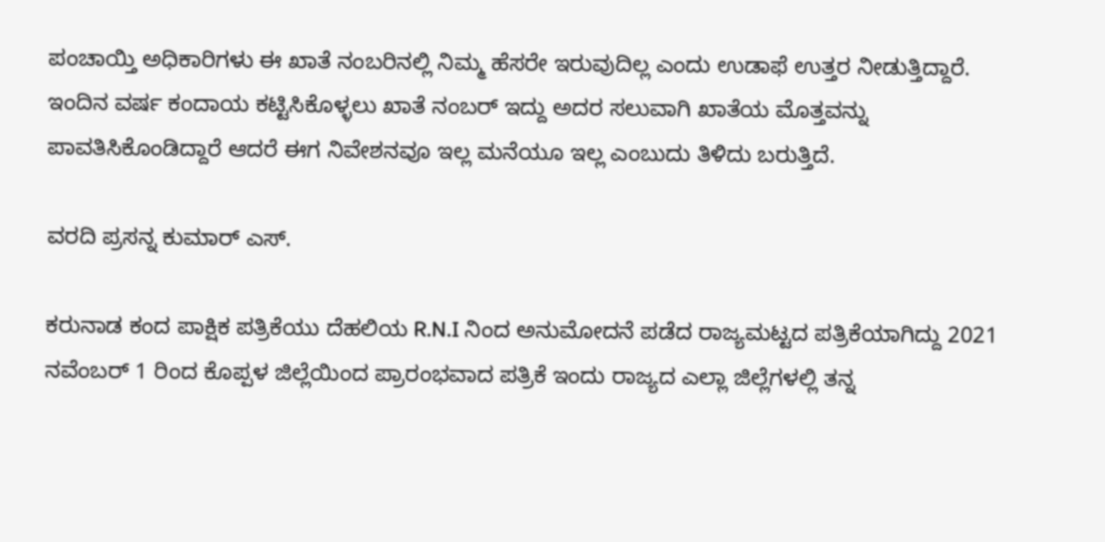ಪಂಚಾಯ್ತಿ ಅಧಿಕಾರಿಗಳು ಈ ಖಾತೆ ನಂಬರಿನಲ್ಲಿ ನಿಮ್ಮ ಹೆಸರೇ ಇರುವುದಿಲ್ಲ ಎಂದು ಉಡಾಫೆ ಉತ್ತರ ನೀಡುತ್ತಿದ್ದಾರೆ.
ಇಂದಿನ ವರ್ಷ ಕಂದಾಯ ಕಟ್ಟಿಸಿಕೊಳ್ಳಲು ಖಾತೆ ನಂಬರ್ ಇದ್ದು ಅದರ ಸಲುವಾಗಿ ಖಾತೆಯ ಮೊತ್ತವನ್ನು ಪಾವತಿಸಿಕೊಂಡಿದ್ದಾರೆ ಆದರೆ ಈಗ ನಿವೇಶನವೂ ಇಲ್ಲ ಮನೆಯೂ ಇಲ್ಲ ಎಂಬುದು ತಿಳಿದು ಬರುತ್ತಿದೆ.

ವರದಿ ಪ್ರಸನ್ನ ಕುಮಾರ್ ಎಸ್.

ಕರುನಾಡ ಕಂದ ಪಾಕ್ಷಿಕ ಪತ್ರಿಕೆಯು ದೆಹಲಿಯ R.N.I ನಿಂದ ಅನುಮೋದನೆ ಪಡೆದ ರಾಜ್ಯಮಟ್ಟದ ಪತ್ರಿಕೆಯಾಗಿದ್ದು 2021 ನವೆಂಬರ್ 1 ರಿಂದ ಕೊಪ್ಪಳ ಜಿಲ್ಲೆಯಿಂದ ಪ್ರಾರಂಭವಾದ ಪತ್ರಿಕೆ ಇಂದು ರಾಜ್ಯದ ಎಲ್ಲಾ ಜಿಲ್ಲೆಗಳಲ್ಲಿ ತನ್ನ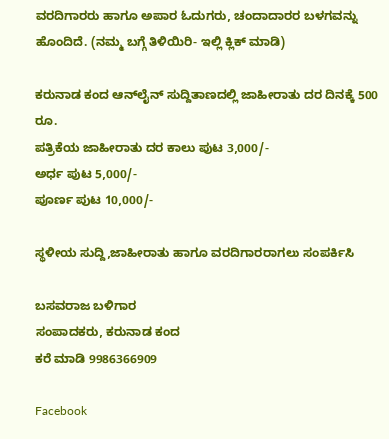ವರದಿಗಾರರು ಹಾಗೂ ಅಪಾರ ಓದುಗರು, ಚಂದಾದಾರರ ಬಳಗವನ್ನು ಹೊಂದಿದೆ. (ನಮ್ಮ ಬಗ್ಗೆ ತಿಳಿಯಿರಿ- ಇಲ್ಲಿ ಕ್ಲಿಕ್‌ ಮಾಡಿ)

ಕರುನಾಡ ಕಂದ ಆನ್‌ಲೈನ್‌ ಸುದ್ದಿತಾಣದಲ್ಲಿ ಜಾಹೀರಾತು ದರ ದಿನಕ್ಕೆ 500 ರೂ.
ಪತ್ರಿಕೆಯ ಜಾಹೀರಾತು ದರ ಕಾಲು ಪುಟ 3,000/-
ಅರ್ಧ ಪುಟ 5,000/-
ಪೂರ್ಣ ಪುಟ 10,000/-

ಸ್ಥಳೀಯ ಸುದ್ದಿ,ಜಾಹೀರಾತು ಹಾಗೂ ವರದಿಗಾರರಾಗಲು ಸಂಪರ್ಕಿಸಿ

ಬಸವರಾಜ ಬಳಿಗಾರ
ಸಂಪಾದಕರು, ಕರುನಾಡ ಕಂದ
ಕರೆ ಮಾಡಿ 9986366909

Facebook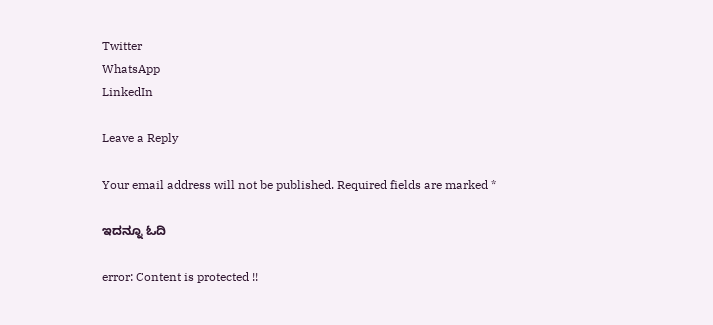Twitter
WhatsApp
LinkedIn

Leave a Reply

Your email address will not be published. Required fields are marked *

ಇದನ್ನೂ ಓದಿ

error: Content is protected !!